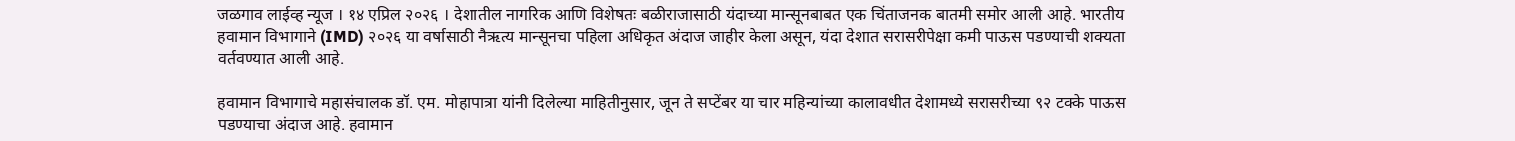जळगाव लाईव्ह न्यूज । १४ एप्रिल २०२६ । देशातील नागरिक आणि विशेषतः बळीराजासाठी यंदाच्या मान्सूनबाबत एक चिंताजनक बातमी समोर आली आहे. भारतीय हवामान विभागाने (IMD) २०२६ या वर्षासाठी नैऋत्य मान्सूनचा पहिला अधिकृत अंदाज जाहीर केला असून, यंदा देशात सरासरीपेक्षा कमी पाऊस पडण्याची शक्यता वर्तवण्यात आली आहे.

हवामान विभागाचे महासंचालक डॉ. एम. मोहापात्रा यांनी दिलेल्या माहितीनुसार, जून ते सप्टेंबर या चार महिन्यांच्या कालावधीत देशामध्ये सरासरीच्या ९२ टक्के पाऊस पडण्याचा अंदाज आहे. हवामान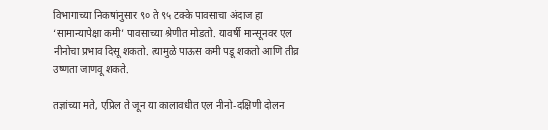विभागाच्या निकषांनुसार ९० ते ९५ टक्के पावसाचा अंदाज हा ‘सामान्यापेक्षा कमी’ पावसाच्या श्रेणीत मोडतो. यावर्षी मान्सूनवर एल नीनोचा प्रभाव दिसू शकतो. त्यामुळे पाऊस कमी पडू शकतो आणि तीव्र उष्णता जाणवू शकते.

तज्ञांच्या मते, एप्रिल ते जून या कालावधीत एल नीनो-दक्षिणी दोलन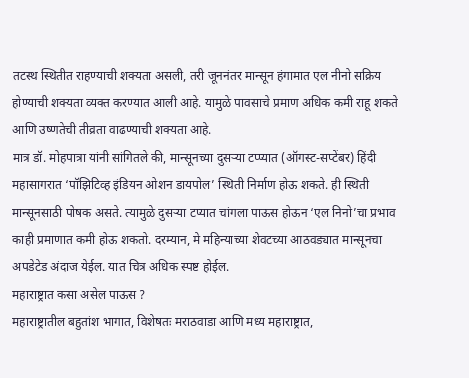तटस्थ स्थितीत राहण्याची शक्यता असली, तरी जूननंतर मान्सून हंगामात एल नीनो सक्रिय होण्याची शक्यता व्यक्त करण्यात आली आहे. यामुळे पावसाचे प्रमाण अधिक कमी राहू शकते आणि उष्णतेची तीव्रता वाढण्याची शक्यता आहे.
मात्र डॉ. मोहपात्रा यांनी सांगितले की, मान्सूनच्या दुसऱ्या टप्प्यात (ऑगस्ट-सप्टेंबर) हिंदी महासागरात ‘पॉझिटिव्ह इंडियन ओशन डायपोल’ स्थिती निर्माण होऊ शकते. ही स्थिती मान्सूनसाठी पोषक असते. त्यामुळे दुसऱ्या टप्यात चांगला पाऊस होऊन ‘एल निनो’चा प्रभाव काही प्रमाणात कमी होऊ शकतो. दरम्यान, मे महिन्याच्या शेवटच्या आठवड्यात मान्सूनचा अपडेटेड अंदाज येईल. यात चित्र अधिक स्पष्ट होईल.
महाराष्ट्रात कसा असेल पाऊस ?
महाराष्ट्रातील बहुतांश भागात, विशेषतः मराठवाडा आणि मध्य महाराष्ट्रात,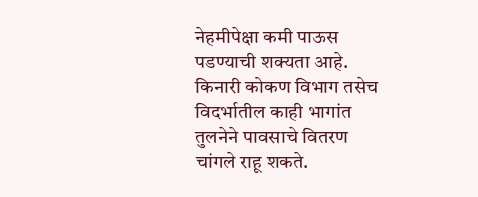नेहमीपेक्षा कमी पाऊस पडण्याची शक्यता आहे. किनारी कोकण विभाग तसेच विदर्भातील काही भागांत तुलनेने पावसाचे वितरण चांगले राहू शकते.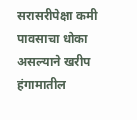सरासरीपेक्षा कमी पावसाचा धोका असल्याने खरीप हंगामातील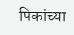पिकांच्या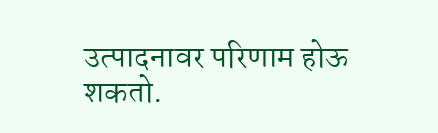उत्पादनावर परिणाम होऊ शकतो.